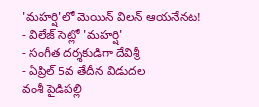'మహర్షి'లో మెయిన్ విలన్ ఆయనేనట!
- విలేజ్ సెట్లో 'మహర్షి'
- సంగీత దర్శకుడిగా దేవిశ్రీ
- ఏప్రిల్ 5వ తేదీన విడుదల
వంశీ పైడిపల్లి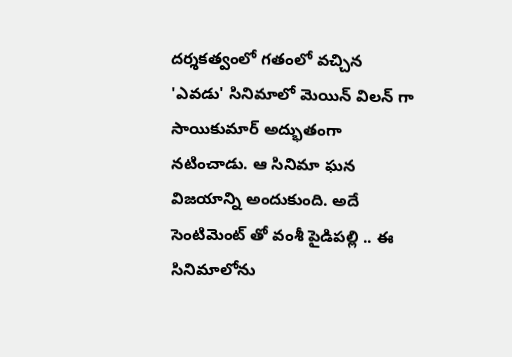దర్శకత్వంలో గతంలో వచ్చిన 'ఎవడు' సినిమాలో మెయిన్ విలన్ గా సాయికుమార్ అద్భుతంగా నటించాడు. ఆ సినిమా ఘన విజయాన్ని అందుకుంది. అదే సెంటిమెంట్ తో వంశీ పైడిపల్లి .. ఈ సినిమాలోను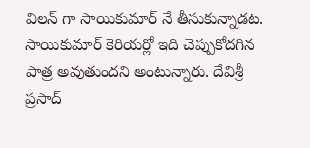విలన్ గా సాయికుమార్ నే తీసుకున్నాడట. సాయికుమార్ కెరియర్లో ఇది చెప్పుకోదగిన పాత్ర అవుతుందని అంటున్నారు. దేవిశ్రీ ప్రసాద్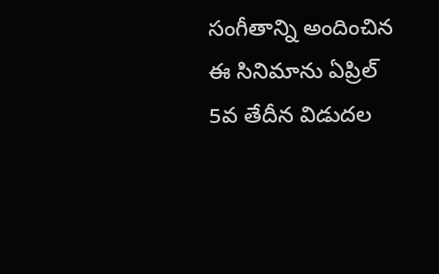సంగీతాన్ని అందించిన ఈ సినిమాను ఏప్రిల్ 5వ తేదీన విడుదల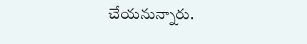చేయనున్నారు.